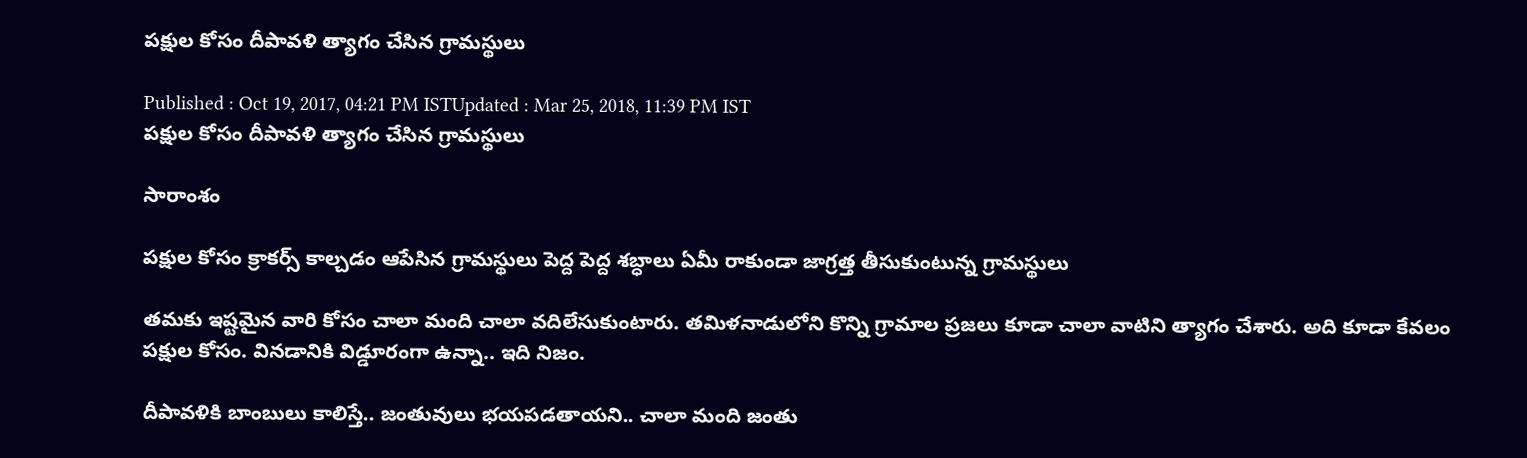పక్షుల కోసం దీపావళి త్యాగం చేసిన గ్రామస్థులు

Published : Oct 19, 2017, 04:21 PM ISTUpdated : Mar 25, 2018, 11:39 PM IST
పక్షుల కోసం దీపావళి త్యాగం చేసిన గ్రామస్థులు

సారాంశం

పక్షుల కోసం క్రాకర్స్ కాల్చడం ఆపేసిన గ్రామస్థులు పెద్ద పెద్ద శబ్ధాలు ఏమీ రాకుండా జాగ్రత్త తీసుకుంటున్న గ్రామస్థులు

తమకు ఇష్టమైన వారి కోసం చాలా మంది చాలా వదిలేసుకుంటారు. తమిళనాడులోని కొన్ని గ్రామాల ప్రజలు కూడా చాలా వాటిని త్యాగం చేశారు. అది కూడా కేవలం పక్షుల కోసం. వినడానికి విడ్డూరంగా ఉన్నా.. ఇది నిజం.

దీపావళికి బాంబులు కాలిస్తే.. జంతువులు భయపడతాయని.. చాలా మంది జంతు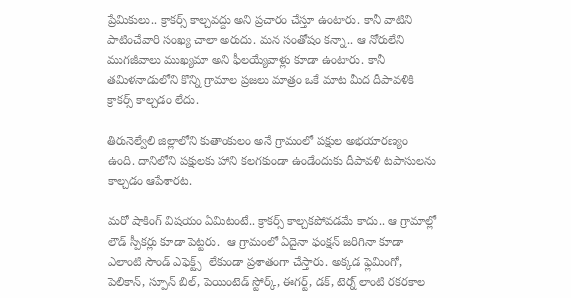ప్రేమికులు.. క్రాకర్స్ కాల్చవద్దు అని ప్రచారం చేస్తూ ఉంటారు. కానీ వాటిని పాటించేవారి సంఖ్య చాలా అరుదు. మన సంతోషం కన్నా.. ఆ నోరులేని ముగజీవాలు ముఖ్యమా అని ఫీలయ్యేవాళ్లు కూడా ఉంటారు. కానీ తమిళనాడులోని కొన్ని గ్రామాల ప్రజలు మాత్రం ఒకే మాట మీద దీపావళికి క్రాకర్స్ కాల్చడం లేదు.

తిరునెల్వేలి జిల్లాలోని కుతాంకులం అనే గ్రామంలో పక్షుల అభయారణ్యం ఉంది. దానిలోని పక్షులకు హాని కలగకుండా ఉండేందుకు దీపావళి టపాసులను కాల్చడం ఆపేశారట.

మరో షాకింగ్ విషయం ఏమిటంటే.. క్రాకర్స్ కాల్చకపోవడమే కాదు.. ఆ గ్రామాల్లో లౌడ్ స్పీకర్లు కూడా పెట్టరు.  ఆ గ్రామంలో ఏదైనా ఫంక్షన్ జరిగినా కూడా ఎలాంటి సౌండ్ ఎఫెక్ట్స్  లేకుండా ప్రశాతంగా చేస్తారు. అక్కడ ఫ్లెమింగో, పెలికాన్, స్పూన్ బిల్, పెయింటెడ్ స్టోర్క్, ఈగర్ట్, డక్, టెర్న్ లాంటి రకరకాల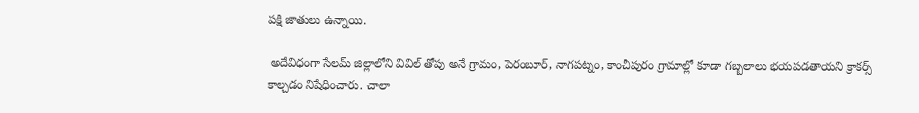పక్షి జాతులు ఉన్నాయి.

 అదేవిధంగా సేలమ్ జిల్లాలోని వివిల్ తోపు అనే గ్రామం, పెరంబూర్, నాగపట్నం, కాంచీపురం గ్రామాల్లో కూడా గబ్బలాలు భయపడతాయని క్రాకర్స్ కాల్చడం నిషేధించారు. చాలా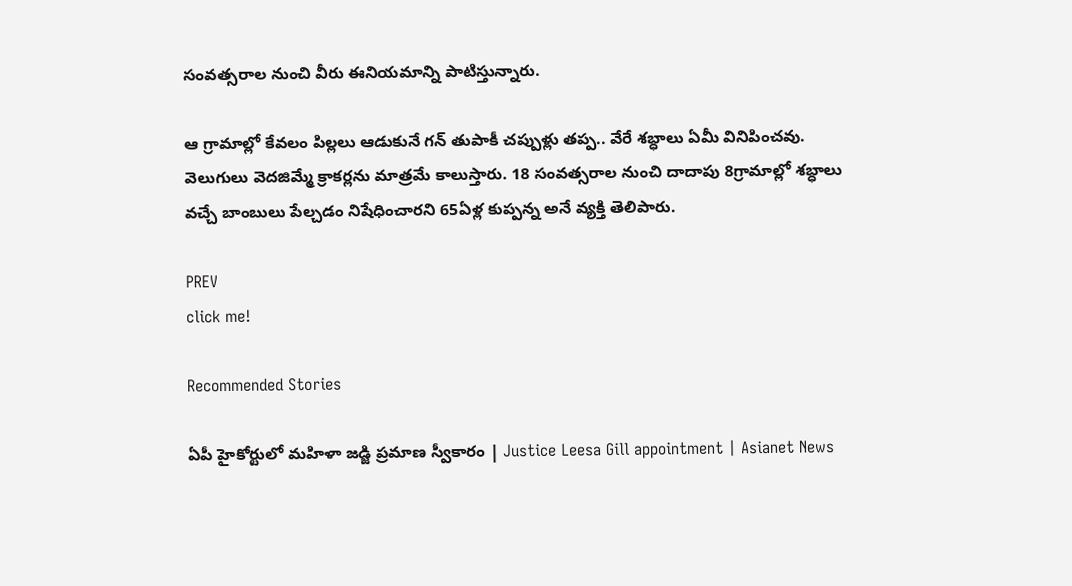సంవత్సరాల నుంచి వీరు ఈనియమాన్ని పాటిస్తున్నారు.

ఆ గ్రామాల్లో కేవలం పిల్లలు ఆడుకునే గన్ తుపాకీ చప్పుళ్లు తప్ప.. వేరే శబ్ధాలు ఏమీ వినిపించవు. వెలుగులు వెదజిమ్మే క్రాకర్లను మాత్రమే కాలుస్తారు. 18 సంవత్సరాల నుంచి దాదాపు 8గ్రామాల్లో శబ్ధాలు వచ్చే బాంబులు పేల్చడం నిషేధించారని 65ఏళ్ల కుప్పన్న అనే వ్యక్తి తెలిపారు.

PREV
click me!

Recommended Stories

ఏపీ హైకోర్టులో మహిళా జడ్జి ప్రమాణ స్వీకారం | Justice Leesa Gill appointment | Asianet News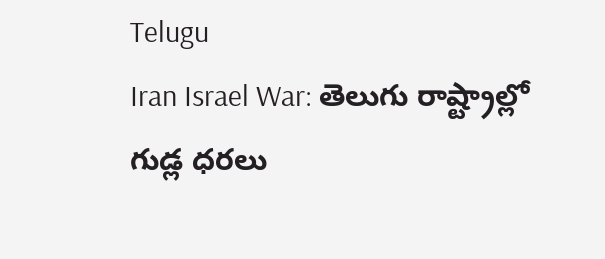Telugu
Iran Israel War: తెలుగు రాష్ట్రాల్లో గుడ్ల ధరలు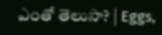ఎంతో తెలుసా? | Eggs,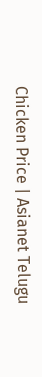Chicken Price | Asianet Telugu